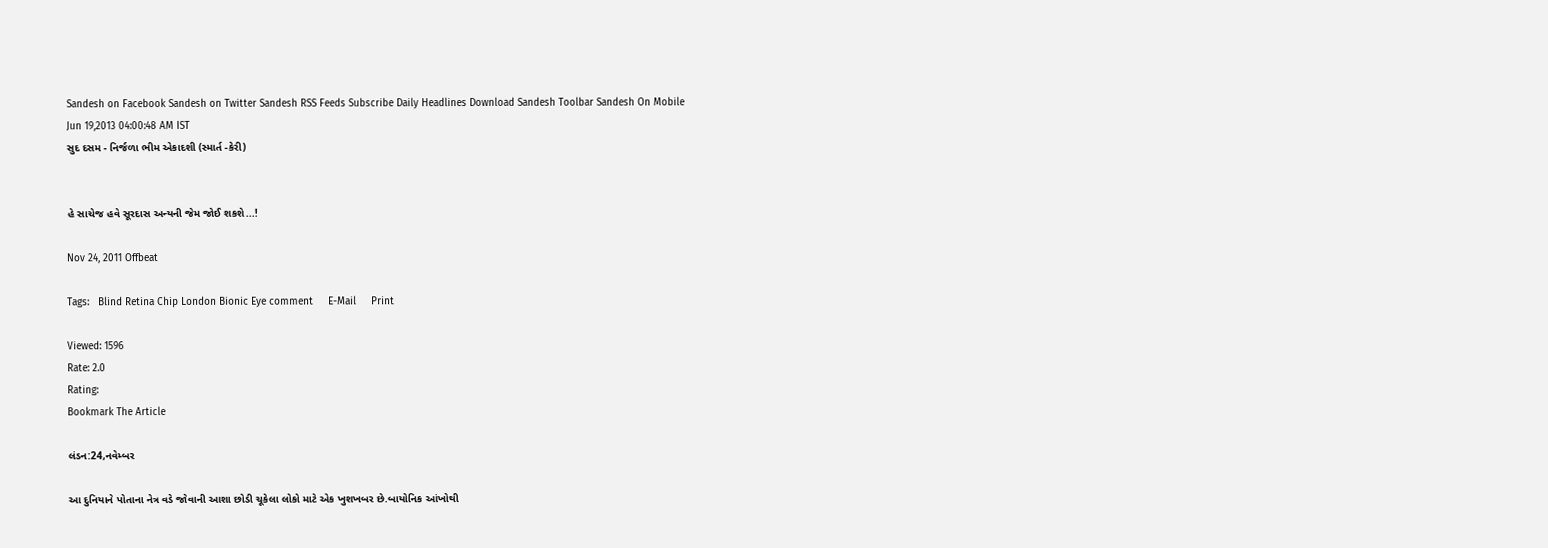Sandesh on Facebook Sandesh on Twitter Sandesh RSS Feeds Subscribe Daily Headlines Download Sandesh Toolbar Sandesh On Mobile
Jun 19,2013 04:00:48 AM IST
સુદ દસમ - નિર્જળા ભીમ એકાદશી (સ્માર્ત -કેરી)


હે સાચેજ હવે સૂરદાસ અન્યની જેમ જોઈ શકશે...!

Nov 24, 2011 Offbeat

Tags:   Blind Retina Chip London Bionic Eye comment     E-Mail     Print

Viewed: 1596
Rate: 2.0
Rating:
Bookmark The Article

લંડન:24,નવેમ્બર

આ દુનિયાને પોતાના નેત્ર વડે જોવાની આશા છોડી ચૂકેલા લોકો માટે એક ખુશખબર છે.બાયોનિક આંખોથી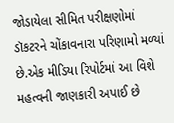જોડાયેલા સીમિત પરીક્ષણોમાં ડૉકટરને ચોંકાવનારા પરિણામો મળ્યાં છે.એક મીડિયા રિપોર્ટમાં આ વિશે મહત્વની જાણકારી અપાઈ છે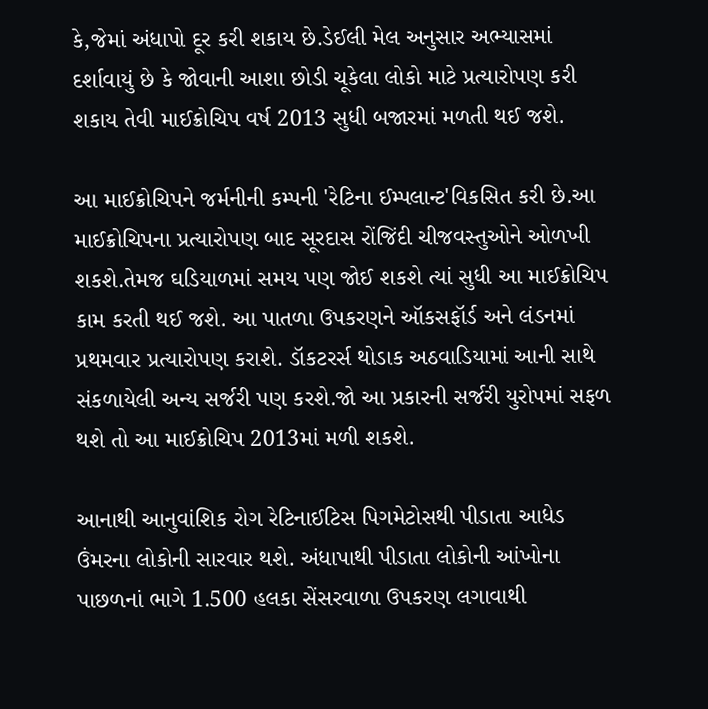કે,જેમાં અંધાપો દૂર કરી શકાય છે.ડેઈલી મેલ અનુસાર અભ્યાસમાં દર્શાવાયું છે કે જોવાની આશા છોડી ચૂકેલા લોકો માટે પ્રત્યારોપણ કરી શકાય તેવી માઈક્રોચિપ વર્ષ 2013 સુધી બજારમાં મળતી થઈ જશે.

આ માઈક્રોચિપને જર્મનીની કમ્પની 'રેટિના ઈમ્પલાન્ટ'વિકસિત કરી છે.આ માઈક્રોચિપના પ્રત્યારોપણ બાદ સૂરદાસ રોંજિંદી ચીજવસ્તુઓને ઓળખી શકશે.તેમજ ઘડિયાળમાં સમય પણ જોઈ શકશે ત્યાં સુધી આ માઈક્રોચિપ કામ કરતી થઈ જશે. આ પાતળા ઉપકરણને ઑકસફૉર્ડ અને લંડનમાં પ્રથમવાર પ્રત્યારોપણ કરાશે. ડૉકટરર્સ થોડાક અઠવાડિયામાં આની સાથે સંકળાયેલી અન્ય સર્જરી પણ કરશે.જો આ પ્રકારની સર્જરી યુરોપમાં સફળ થશે તો આ માઈક્રોચિપ 2013માં મળી શકશે.

આનાથી આનુવાંશિક રોગ રેટિનાઈટિસ પિગમેટોસથી પીડાતા આધેડ ઉંમરના લોકોની સારવાર થશે. અંધાપાથી પીડાતા લોકોની આંખોના પાછળનાં ભાગે 1.500 હલકા સેંસરવાળા ઉપકરણ લગાવાથી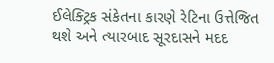ઈલેક્ટ્રિક સંકેતના કારણે રેટિના ઉત્તેજિત થશે અને ત્યારબાદ સૂરદાસને મદદ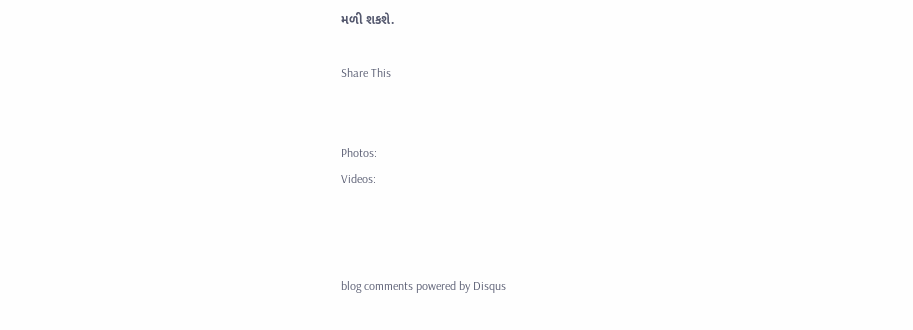મળી શકશે.

Share This


Photos:
Videos:



blog comments powered by Disqus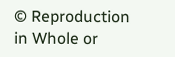© Reproduction in Whole or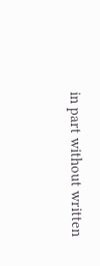in part without written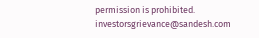permission is prohibited.
investorsgrievance@sandesh.com